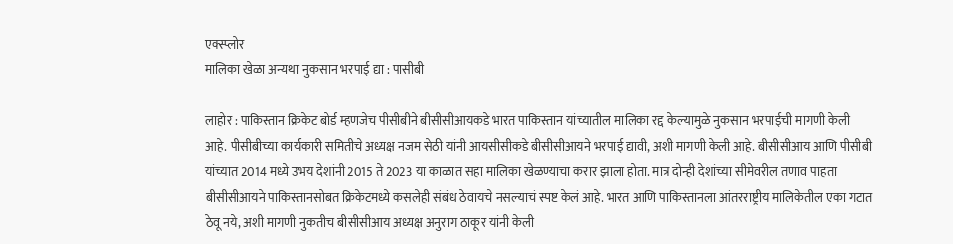एक्स्प्लोर
मालिका खेळा अन्यथा नुकसान भरपाई द्या : पासीबी

लाहोर : पाकिस्तान क्रिकेट बोर्ड म्हणजेच पीसीबीने बीसीसीआयकडे भारत पाकिस्तान यांच्यातील मालिका रद्द केल्यामुळे नुकसान भरपाईची मागणी केली आहे. पीसीबीच्या कार्यकारी समितीचे अध्यक्ष नजम सेठी यांनी आयसीसीकडे बीसीसीआयने भरपाई द्यावी, अशी मागणी केली आहे. बीसीसीआय आणि पीसीबी यांच्यात 2014 मध्ये उभय देशांनी 2015 ते 2023 या काळात सहा मालिका खेळण्याचा करार झाला होता. मात्र दोन्ही देशांच्या सीमेवरील तणाव पाहता बीसीसीआयने पाकिस्तानसोबत क्रिकेटमध्ये कसलेही संबंध ठेवायचे नसल्याचं स्पष्ट केलं आहे. भारत आणि पाकिस्तानला आंतरराष्ट्रीय मालिकेतील एका गटात ठेवू नये, अशी मागणी नुकतीच बीसीसीआय अध्यक्ष अनुराग ठाकूर यांनी केली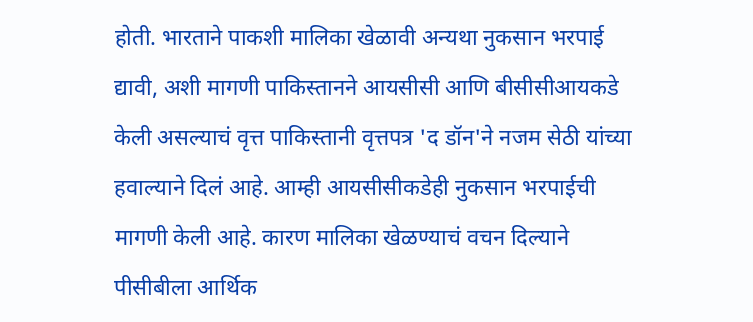होती. भारताने पाकशी मालिका खेळावी अन्यथा नुकसान भरपाई द्यावी, अशी मागणी पाकिस्तानने आयसीसी आणि बीसीसीआयकडे केली असल्याचं वृत्त पाकिस्तानी वृत्तपत्र 'द डॉन'ने नजम सेठी यांच्या हवाल्याने दिलं आहे. आम्ही आयसीसीकडेही नुकसान भरपाईची मागणी केली आहे. कारण मालिका खेळण्याचं वचन दिल्याने पीसीबीला आर्थिक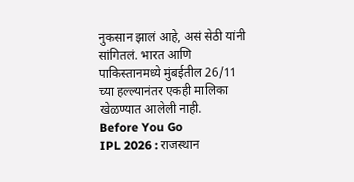नुकसान झालं आहे, असं सेठी यांनी सांगितलं. भारत आणि पाकिस्तानमध्ये मुंबईतील 26/11 च्या हल्ल्यानंतर एकही मालिका खेळण्यात आलेली नाही.
Before You Go
IPL 2026 : राजस्थान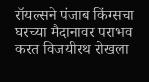रॉयल्सने पंजाब किंग्सचा घरच्या मैदानावर पराभव करत विजयीरथ रोखला